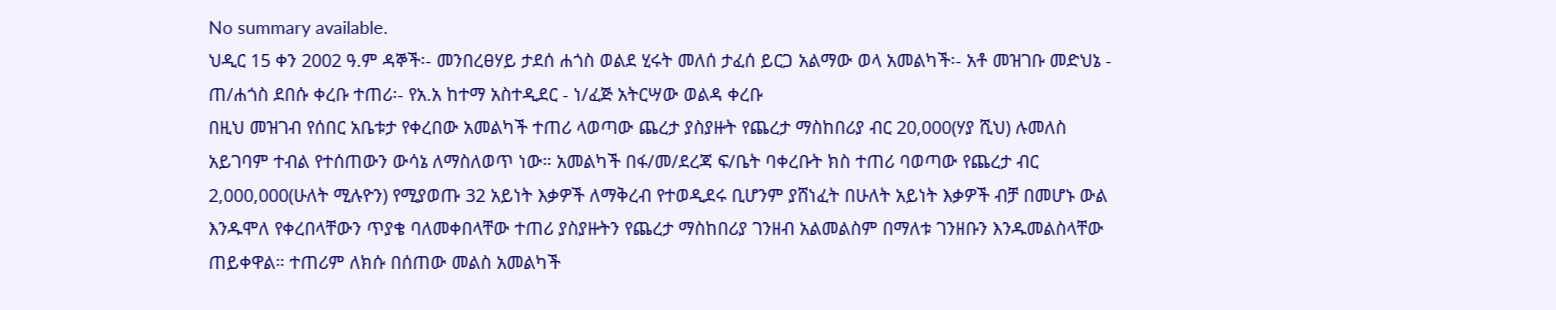No summary available.
ህዲር 15 ቀን 2002 ዓ.ም ዳኞች፡- መንበረፀሃይ ታደሰ ሐጎስ ወልደ ሂሩት መለሰ ታፈሰ ይርጋ አልማው ወላ አመልካች፡- አቶ መዝገቡ መድህኔ - ጠ/ሐጎስ ደበሱ ቀረቡ ተጠሪ፡- የአ.አ ከተማ አስተዲደር - ነ/ፈጅ አትርሣው ወልዳ ቀረቡ
በዚህ መዝገብ የሰበር አቤቱታ የቀረበው አመልካች ተጠሪ ላወጣው ጨረታ ያስያዙት የጨረታ ማስከበሪያ ብር 20,000(ሃያ ሺህ) ሉመለስ አይገባም ተብል የተሰጠውን ውሳኔ ለማስለወጥ ነው። አመልካች በፋ/መ/ደረጃ ፍ/ቤት ባቀረቡት ክስ ተጠሪ ባወጣው የጨረታ ብር 2,000,000(ሁለት ሚሉዮን) የሚያወጡ 32 አይነት እቃዎች ለማቅረብ የተወዲደሩ ቢሆንም ያሸነፈት በሁለት አይነት እቃዎች ብቻ በመሆኑ ውል እንዱሞለ የቀረበላቸውን ጥያቄ ባለመቀበላቸው ተጠሪ ያስያዙትን የጨረታ ማስከበሪያ ገንዘብ አልመልስም በማለቱ ገንዘቡን እንዱመልስላቸው ጠይቀዋል። ተጠሪም ለክሱ በሰጠው መልስ አመልካች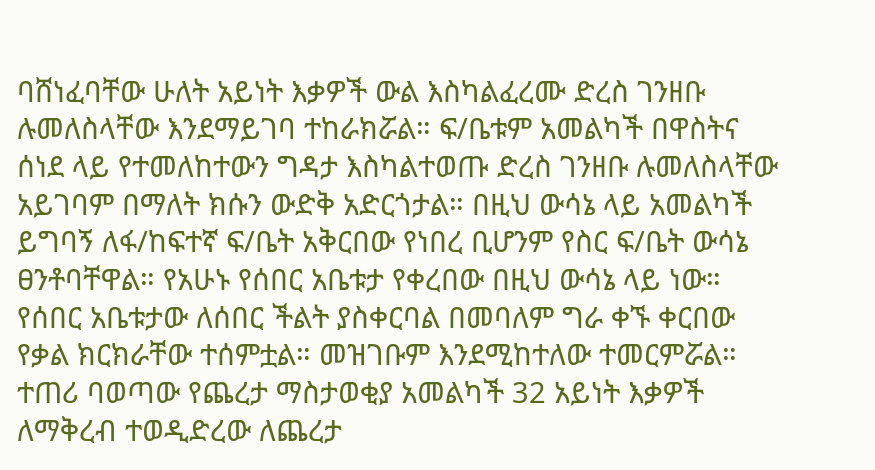ባሸነፈባቸው ሁለት አይነት እቃዎች ውል እስካልፈረሙ ድረስ ገንዘቡ ሉመለስላቸው እንደማይገባ ተከራክሯል። ፍ/ቤቱም አመልካች በዋስትና ሰነደ ላይ የተመለከተውን ግዳታ እስካልተወጡ ድረስ ገንዘቡ ሉመለስላቸው አይገባም በማለት ክሱን ውድቅ አድርጎታል። በዚህ ውሳኔ ላይ አመልካች ይግባኝ ለፋ/ከፍተኛ ፍ/ቤት አቅርበው የነበረ ቢሆንም የስር ፍ/ቤት ውሳኔ ፀንቶባቸዋል። የአሁኑ የሰበር አቤቱታ የቀረበው በዚህ ውሳኔ ላይ ነው። የሰበር አቤቱታው ለሰበር ችልት ያስቀርባል በመባለም ግራ ቀኙ ቀርበው የቃል ክርክራቸው ተሰምቷል። መዝገቡም እንደሚከተለው ተመርምሯል።
ተጠሪ ባወጣው የጨረታ ማስታወቂያ አመልካች 32 አይነት እቃዎች ለማቅረብ ተወዲድረው ለጨረታ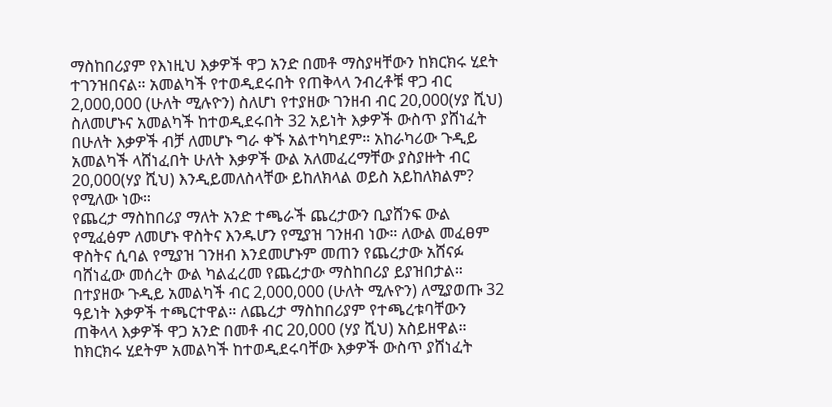ማስከበሪያም የእነዚህ እቃዎች ዋጋ አንድ በመቶ ማስያዛቸውን ከክርክሩ ሂደት ተገንዝበናል። አመልካች የተወዲደሩበት የጠቅላላ ንብረቶቹ ዋጋ ብር 2,000,000 (ሁለት ሚሉዮን) ስለሆነ የተያዘው ገንዘብ ብር 20,000(ሃያ ሺህ) ስለመሆኑና አመልካች ከተወዲደሩበት 32 አይነት እቃዎች ውስጥ ያሸነፈት በሁለት እቃዎች ብቻ ለመሆኑ ግራ ቀኙ አልተካካደም። አከራካሪው ጉዲይ አመልካች ላሸነፈበት ሁለት እቃዎች ውል አለመፈረማቸው ያስያዙት ብር 20,000(ሃያ ሺህ) እንዲይመለስላቸው ይከለክላል ወይስ አይከለክልም? የሚለው ነው።
የጨረታ ማስከበሪያ ማለት አንድ ተጫራች ጨረታውን ቢያሸንፍ ውል የሚፈፅም ለመሆኑ ዋስትና እንዱሆን የሚያዝ ገንዘብ ነው። ለውል መፈፀም ዋስትና ሲባል የሚያዝ ገንዘብ እንደመሆኑም መጠን የጨረታው አሸናፉ ባሸነፈው መሰረት ውል ካልፈረመ የጨረታው ማስከበሪያ ይያዝበታል። በተያዘው ጉዲይ አመልካች ብር 2,000,000 (ሁለት ሚሉዮን) ለሚያወጡ 32 ዓይነት እቃዎች ተጫርተዋል። ለጨረታ ማስከበሪያም የተጫረቱባቸውን ጠቅላላ እቃዎች ዋጋ አንድ በመቶ ብር 20,000 (ሃያ ሺህ) አስይዘዋል። ከክርክሩ ሂደትም አመልካች ከተወዲደሩባቸው እቃዎች ውስጥ ያሸነፈት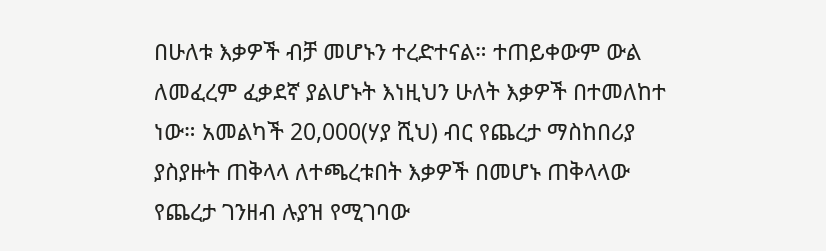በሁለቱ እቃዎች ብቻ መሆኑን ተረድተናል። ተጠይቀውም ውል ለመፈረም ፈቃደኛ ያልሆኑት እነዚህን ሁለት እቃዎች በተመለከተ ነው። አመልካች 20,000(ሃያ ሺህ) ብር የጨረታ ማስከበሪያ ያስያዙት ጠቅላላ ለተጫረቱበት እቃዎች በመሆኑ ጠቅላላው የጨረታ ገንዘብ ሉያዝ የሚገባው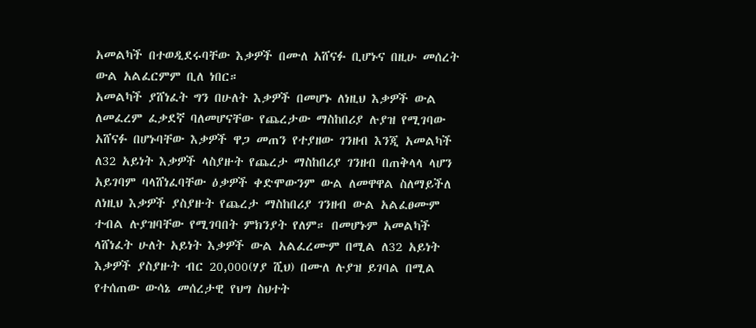አመልካች በተወዲደሩባቸው እቃዎች በሙለ አሸናፉ ቢሆኑና በዚሁ መሰረት ውል አልፈርምም ቢለ ነበር።
አመልካች ያሸነፈት ግን በሁለት እቃዎች በመሆኑ ለነዚህ እቃዎች ውል ለመፈረም ፈቃደኛ ባለመሆናቸው የጨረታው ማስከበሪያ ሉያዝ የሚገባው አሸናፉ በሆኑባቸው እቃዎች ዋጋ መጠን የተያዘው ገንዘብ እንጂ አመልካች ለ32 አይነት እቃዎች ላስያዙት የጨረታ ማስከበሪያ ገንዘብ በጠቅላላ ላሆን አይገባም ባላሸነፈባቸው ዕቃዎች ቀድሞውንም ውል ለመዋዋል ስለማይችለ ለነዚህ እቃዎች ያስያዙት የጨረታ ማስከበሪያ ገንዘብ ውል አልፈፀሙም ተብል ሉያዝባቸው የሚገባበት ምክንያት የለም። በመሆኑም አመልካች ላሸነፈት ሁለት አይነት እቃዎች ውል አልፈረሙም በሚል ለ32 አይነት እቃዎች ያስያዙት ብር 20,000(ሃያ ሺህ) በሙለ ሉያዝ ይገባል በሚል የተሰጠው ውሳኔ መሰረታዊ የህግ ስህተት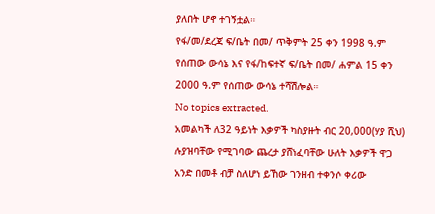ያለበት ሆኖ ተገኝቷል።
የፋ/መ/ደረጃ ፍ/ቤት በመ/ ጥቅምት 25 ቀን 1998 ዓ.ም የሰጠው ውሳኔ እና የፋ/ከፍተኛ ፍ/ቤት በመ/ ሐምል 15 ቀን 2000 ዓ.ም የሰጠው ውሳኔ ተሻሽሎል።
No topics extracted.
አመልካች ለ32 ዓይነት እቃዎች ካስያዙት ብር 20,000(ሃያ ሺህ) ሉያዝባቸው የሚገባው ጨረታ ያሸነፈባቸው ሁለት እቃዎች ዋጋ አንድ በመቶ ብቻ ስለሆነ ይኸው ገንዘብ ተቀንሶ ቀሪው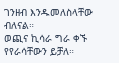ገንዘብ እንዱመለስላቸው ብለናል።
ወጪና ኪሳራ ግራ ቀኙ የየራሳቸውን ይቻለ።